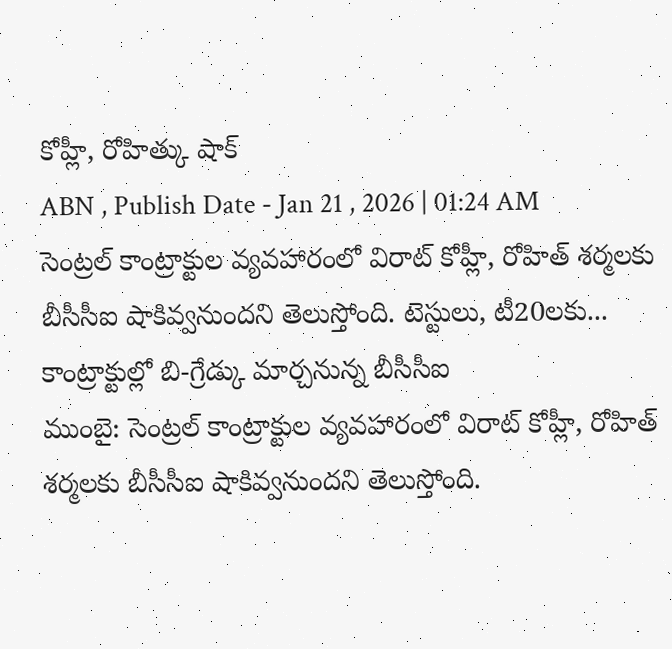కోహ్లీ, రోహిత్కు షాక్
ABN , Publish Date - Jan 21 , 2026 | 01:24 AM
సెంట్రల్ కాంట్రాక్టుల వ్యవహారంలో విరాట్ కోహ్లీ, రోహిత్ శర్మలకు బీసీసీఐ షాకివ్వనుందని తెలుస్తోంది. టెస్టులు, టీ20లకు...
కాంట్రాక్టుల్లో బి-గ్రేడ్కు మార్చనున్న బీసీసీఐ
ముంబై: సెంట్రల్ కాంట్రాక్టుల వ్యవహారంలో విరాట్ కోహ్లీ, రోహిత్ శర్మలకు బీసీసీఐ షాకివ్వనుందని తెలుస్తోంది.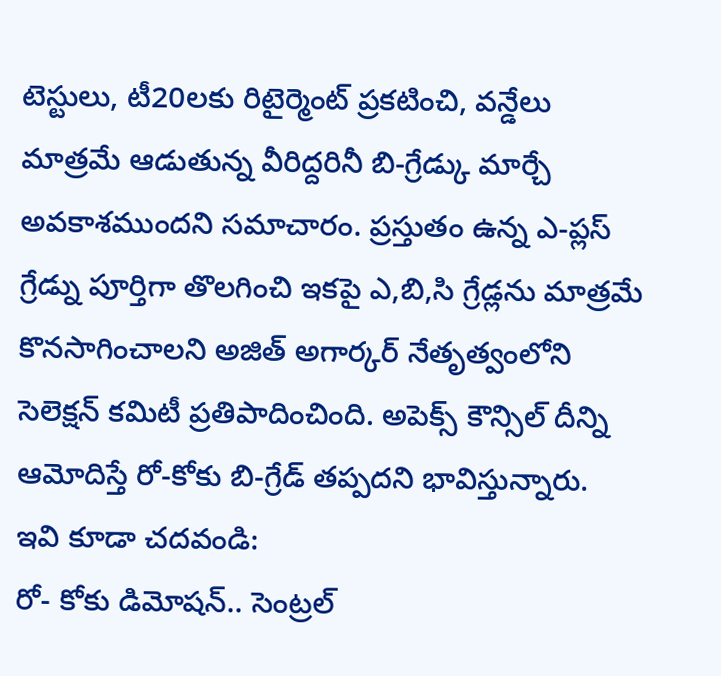టెస్టులు, టీ20లకు రిటైర్మెంట్ ప్రకటించి, వన్డేలు మాత్రమే ఆడుతున్న వీరిద్దరినీ బి-గ్రేడ్కు మార్చే అవకాశముందని సమాచారం. ప్రస్తుతం ఉన్న ఎ-ప్లస్ గ్రేడ్ను పూర్తిగా తొలగించి ఇకపై ఎ,బి,సి గ్రేడ్లను మాత్రమే కొనసాగించాలని అజిత్ అగార్కర్ నేతృత్వంలోని సెలెక్షన్ కమిటీ ప్రతిపాదించింది. అపెక్స్ కౌన్సిల్ దీన్ని ఆమోదిస్తే రో-కోకు బి-గ్రేడ్ తప్పదని భావిస్తున్నారు.
ఇవి కూడా చదవండి:
రో- కోకు డిమోషన్.. సెంట్రల్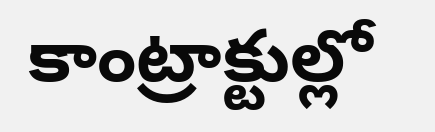కాంట్రాక్టుల్లో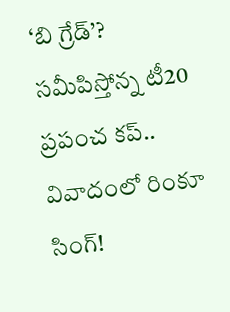‘బి గ్రేడ్’?
సమీపిస్తోన్న టీ20 ప్రపంచ కప్.. వివాదంలో రింకూ సింగ్!